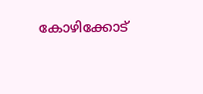കോഴിക്കോട്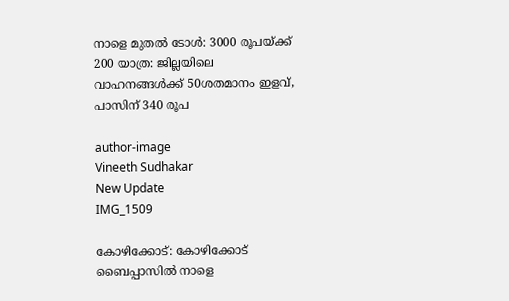നാളെ മുതല്‍ ടോള്‍: 3000 രൂപയ്ക്ക് 200 യാത്ര: ജില്ലയിലെ വാഹനങ്ങള്‍ക്ക് 50ശതമാനം ഇളവ്, പാസിന് 340 രൂപ

author-image
Vineeth Sudhakar
New Update
IMG_1509

കോഴിക്കോട്: കോഴിക്കോട് ബൈപ്പാസില്‍ നാളെ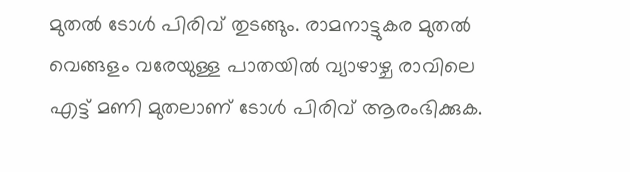മുതല്‍ ടോള്‍ പിരിവ് തുടങ്ങും. രാമനാട്ടുകര മുതല്‍ വെങ്ങളം വരേയുള്ള പാതയില്‍ വ്യാഴാഴ്ച രാവിലെ എട്ട് മണി മുതലാണ് ടോള്‍ പിരിവ് ആരംഭിക്കുക.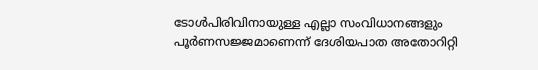ടോള്‍പിരിവിനായുള്ള എല്ലാ സംവിധാനങ്ങളും പൂർണസജ്ജമാണെന്ന് ദേശിയപാത അതോറിറ്റി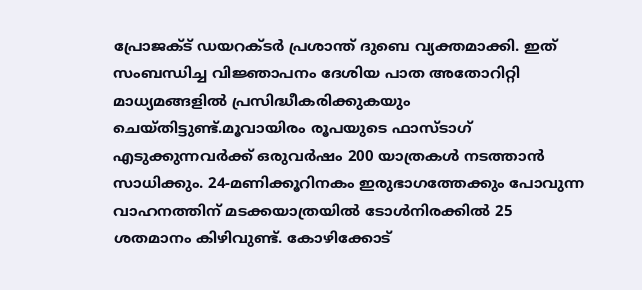പ്രോജക്ട് ഡയറക്ടർ പ്രശാന്ത് ദുബെ വ്യക്തമാക്കി. ഇത് സംബന്ധിച്ച വിജ്ഞാപനം ദേശിയ പാത അതോറിറ്റി മാധ്യമങ്ങളില്‍ പ്രസിദ്ധീകരിക്കുകയും ചെയ്തിട്ടുണ്ട്.മൂവായിരം രൂപയുടെ ഫാസ്ടാഗ് എടുക്കുന്നവർക്ക് ഒരുവർഷം 200 യാത്രകള്‍ നടത്താന്‍ സാധിക്കും. 24-മണിക്കൂറിനകം ഇരുഭാഗത്തേക്കും പോവുന്ന വാഹനത്തിന് മടക്കയാത്രയിൽ ടോൾനിരക്കിൽ 25 ശതമാനം കിഴിവുണ്ട്. കോഴിക്കോട്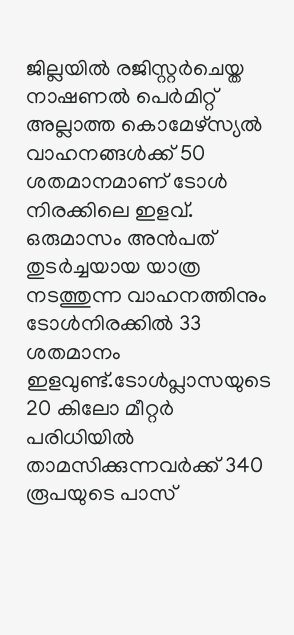ജില്ലയിൽ രജിസ്റ്റർചെയ്ത നാഷണൽ പെർമിറ്റ് അല്ലാത്ത കൊമേഴ്‌സ്യൽ വാഹനങ്ങൾക്ക് 50 ശതമാനമാണ് ടോള്‍ നിരക്കിലെ ഇളവ്. ഒരുമാസം അന്‍പത് തുടർച്ചയായ യാത്ര നടത്തുന്ന വാഹനത്തിനും ടോള്‍നിരക്കില്‍ 33 ശതമാനം ഇളവുണ്ട്.ടോള്‍പ്ലാസയുടെ 20 കിലോ മീറ്റർ പരിധിയില്‍ താമസിക്കുന്നവർക്ക് 340 രൂപയുടെ പാസ്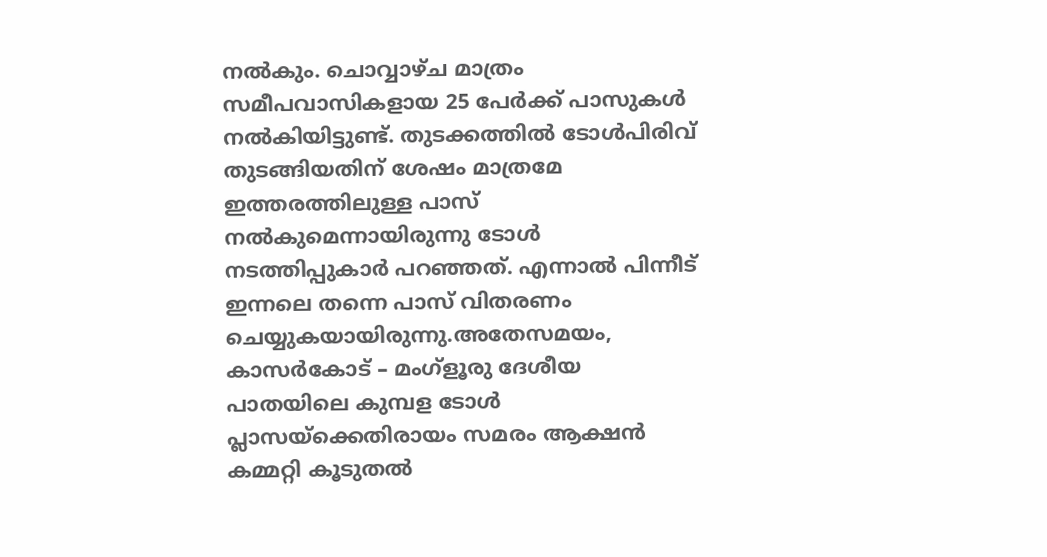നല്‍കും. ചൊവ്വാഴ്ച മാത്രം സമീപവാസികളായ 25 പേർക്ക് പാസുകള്‍ നല്‍കിയിട്ടുണ്ട്. തുടക്കത്തില്‍ ടോള്‍പിരിവ് തുടങ്ങിയതിന് ശേഷം മാത്രമേ ഇത്തരത്തിലുള്ള പാസ് നല്‍കുമെന്നായിരുന്നു ടോള്‍ നടത്തിപ്പുകാർ പറഞ്ഞത്. എന്നാല്‍ പിന്നീട് ഇന്നലെ തന്നെ പാസ് വിതരണം ചെയ്യുകയായിരുന്നു.അതേസമയം, കാസർകോട് – മംഗ്ളൂരു ദേശീയ പാതയിലെ കുമ്പള ടോൾ പ്ലാസയ്ക്കെതിരായം സമരം ആക്ഷൻ കമ്മറ്റി കൂടുതല്‍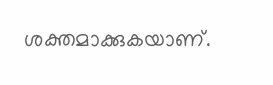ശക്തമാക്കുകയാണ്.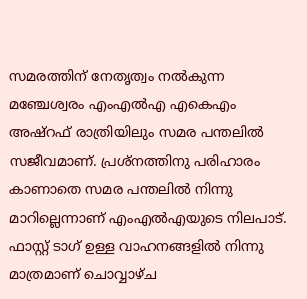സമരത്തിന് നേതൃത്വം നൽകുന്ന മഞ്ചേശ്വരം എംഎൽഎ എകെഎം അഷ്റഫ് രാത്രിയിലും സമര പന്തലിൽ സജീവമാണ്. പ്രശ്നത്തിനു പരിഹാരം കാണാതെ സമര പന്തലിൽ നിന്നു മാറില്ലെന്നാണ് എംഎല്‍എയുടെ നിലപാട്. ഫാസ്റ്റ് ടാഗ് ഉള്ള വാഹനങ്ങളിൽ നിന്നു മാത്രമാണ് ചൊവ്വാഴ്ച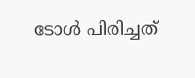ടോൾ പിരിച്ചത്